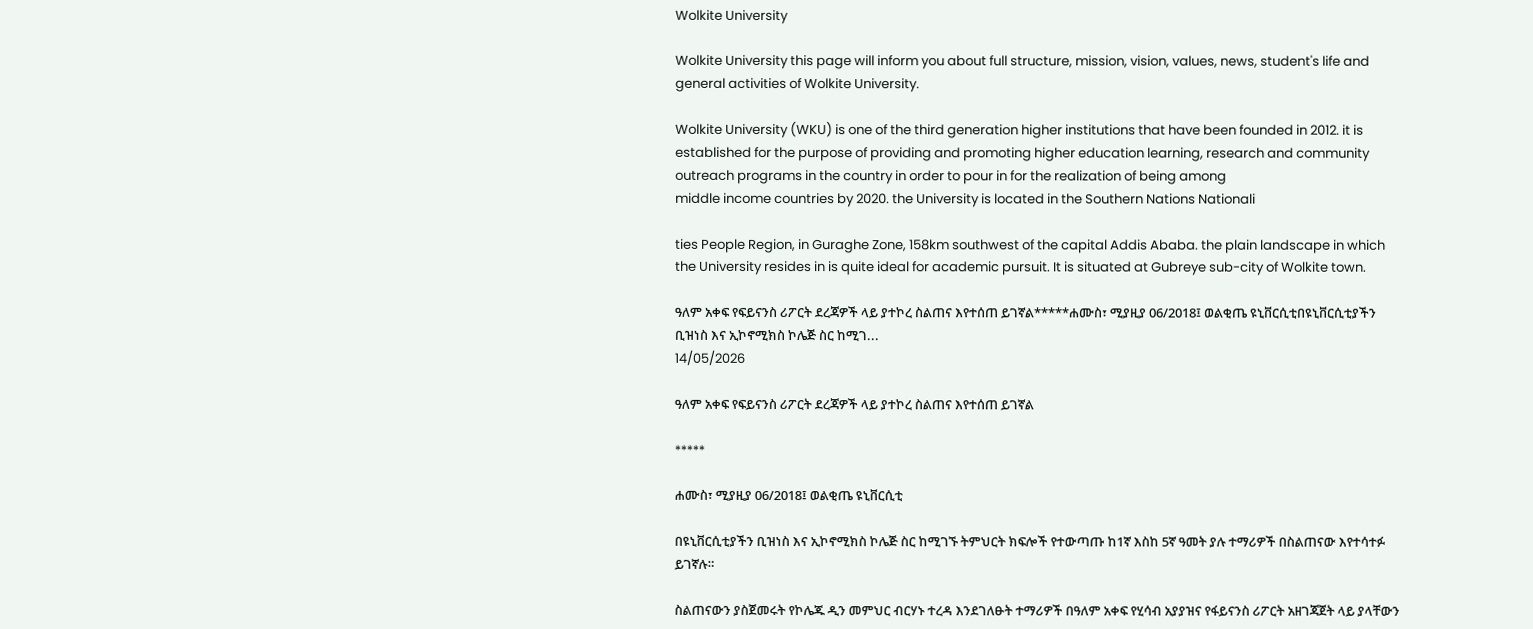Wolkite University

Wolkite University this page will inform you about full structure, mission, vision, values, news, student's life and general activities of Wolkite University.

Wolkite University (WKU) is one of the third generation higher institutions that have been founded in 2012. it is established for the purpose of providing and promoting higher education learning, research and community outreach programs in the country in order to pour in for the realization of being among
middle income countries by 2020. the University is located in the Southern Nations Nationali

ties People Region, in Guraghe Zone, 158km southwest of the capital Addis Ababa. the plain landscape in which the University resides in is quite ideal for academic pursuit. It is situated at Gubreye sub-city of Wolkite town.

ዓለም አቀፍ የፍይናንስ ሪፖርት ደረጃዎች ላይ ያተኮረ ስልጠና እየተሰጠ ይገኛል*****ሐሙስ፣ ሚያዚያ 06/2018፤ ወልቂጤ ዩኒቨርሲቲበዩኒቨርሲቲያችን ቢዝነስ እና ኢኮኖሚክስ ኮሌጅ ስር ከሚገ...
14/05/2026

ዓለም አቀፍ የፍይናንስ ሪፖርት ደረጃዎች ላይ ያተኮረ ስልጠና እየተሰጠ ይገኛል

*****

ሐሙስ፣ ሚያዚያ 06/2018፤ ወልቂጤ ዩኒቨርሲቲ

በዩኒቨርሲቲያችን ቢዝነስ እና ኢኮኖሚክስ ኮሌጅ ስር ከሚገኙ ትምህርት ክፍሎች የተውጣጡ ከ1ኛ እስከ 5ኛ ዓመት ያሉ ተማሪዎች በስልጠናው እየተሳተፉ ይገኛሉ።

ስልጠናውን ያስጀመሩት የኮሌጁ ዲን መምህር ብርሃኑ ተረዳ እንደገለፁት ተማሪዎች በዓለም አቀፍ የሂሳብ አያያዝና የፋይናንስ ሪፖርት አዘገጃጀት ላይ ያላቸውን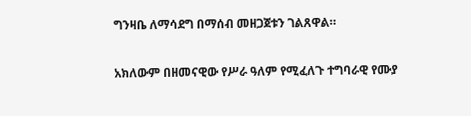ግንዛቤ ለማሳደግ በማሰብ መዘጋጀቱን ገልጸዋል።

አክለውም በዘመናዊው የሥራ ዓለም የሚፈለጉ ተግባራዊ የሙያ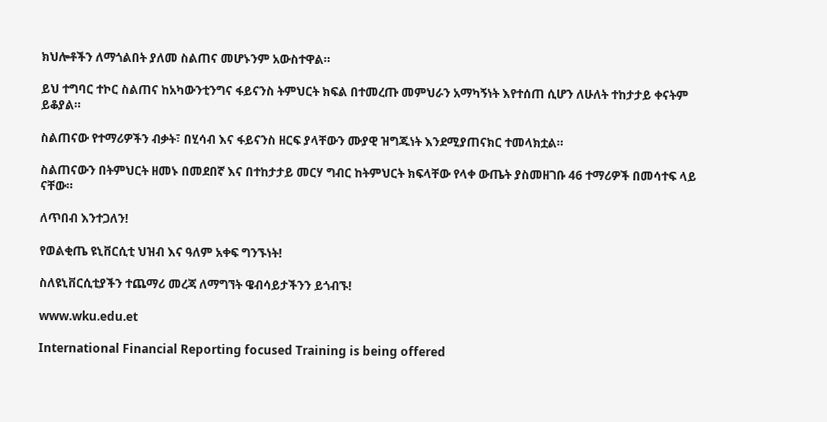ክህሎቶችን ለማጎልበት ያለመ ስልጠና መሆኑንም አውስተዋል።

ይህ ተግባር ተኮር ስልጠና ከአካውንቲንግና ፋይናንስ ትምህርት ክፍል በተመረጡ መምህራን አማካኝነት እየተሰጠ ሲሆን ለሁለት ተከታታይ ቀናትም ይቆያል።

ስልጠናው የተማሪዎችን ብቃት፣ በሂሳብ እና ፋይናንስ ዘርፍ ያላቸውን ሙያዊ ዝግጁነት እንደሚያጠናክር ተመላክቷል።

ስልጠናውን በትምህርት ዘመኑ በመደበኛ እና በተከታታይ መርሃ ግብር ከትምህርት ክፍላቸው የላቀ ውጤት ያስመዘገቡ 46 ተማሪዎች በመሳተፍ ላይ ናቸው።

ለጥበብ እንተጋለን!

የወልቂጤ ዩኒቨርሲቲ ህዝብ እና ዓለም አቀፍ ግንኙነት!

ስለዩኒቨርሲቲያችን ተጨማሪ መረጃ ለማግኘት ዌብሳይታችንን ይጎብኙ!

www.wku.edu.et

International Financial Reporting focused Training is being offered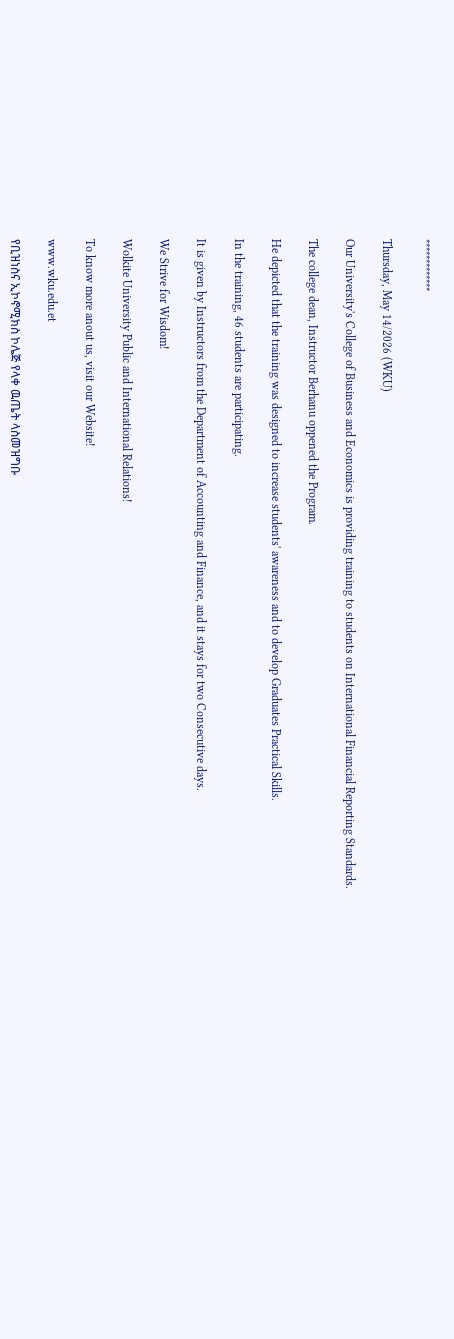*************

Thursday, May 14/2026 (WKU)

Our University's College of Business and Economics is providing training to students on International Financial Reporting Standards.

The college dean, Instructor Berhanu oppened the Program.

He depicted that the training was designed to increase students' awareness and to develop Graduates Practical Skills.

In the training, 46 students are participating.

It is given by Instructors from the Department of Accounting and Finance, and it stays for two Consecutive days.

We Strive for Wisdom!

Wolkite University Public and International Relations!

To know more anout us, visit our Website!

www.wku.edu.et

የቢዝነስና ኢኮኖሚክስ ኮሌጅ የላቀ ዉጤት ላስመዝግቡ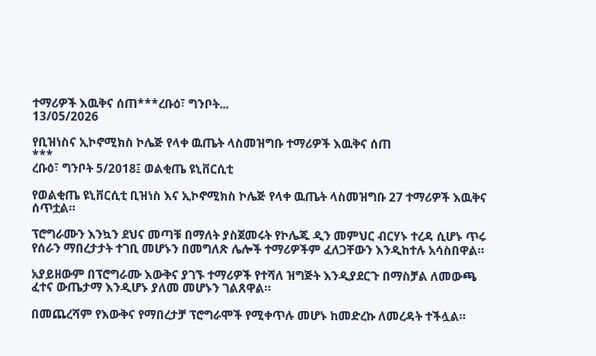ተማሪዎች እዉቅና ሰጠ***ረቡዕ፣ ግንቦት...
13/05/2026

የቢዝነስና ኢኮኖሚክስ ኮሌጅ የላቀ ዉጤት ላስመዝግቡ ተማሪዎች እዉቅና ሰጠ
***
ረቡዕ፣ ግንቦት 5/2018፤ ወልቂጤ ዩኒቨርሲቲ

የወልቂጤ ዩኒቨርሲቲ ቢዝነስ እና ኢኮኖሚክስ ኮሌጅ የላቀ ዉጤት ላስመዝግቡ 27 ተማሪዎች እዉቅና ሰጥቷል።

ፕሮግራሙን እንኳን ደህና መጣቹ በማለት ያስጀመሩት የኮሌጁ ዲን መምህር ብርሃኑ ተረዳ ሲሆኑ ጥሩ የሰራን ማበረታታት ተገቢ መሆኑን በመግለጽ ሌሎች ተማሪዎችም ፈለጋቸውን እንዲከተሉ አሳስበዋል።

አያይዘውም በፕሮግራሙ እውቅና ያገኙ ተማሪዎች የተሻለ ዝግጅት እንዲያደርጉ በማስቻል ለመውጫ ፈተና ውጤታማ እንዲሆኑ ያለመ መሆኑን ገልጸዋል።

በመጨረሻም የእውቅና የማበረታቻ ፕሮግራሞች የሚቀጥሉ መሆኑ ከመድረኩ ለመረዳት ተችሏል።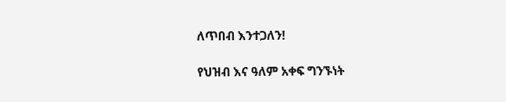ለጥበብ እንተጋለን!

የህዝብ እና ዓለም አቀፍ ግንኙነት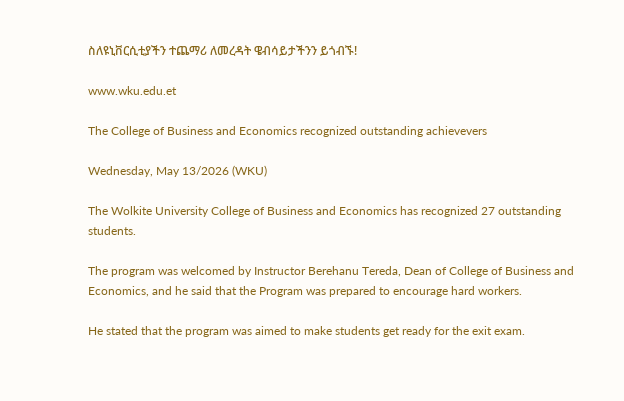ስለዩኒቨርሲቲያችን ተጨማሪ ለመረዳት ዌብሳይታችንን ይጎብኙ!

www.wku.edu.et

The College of Business and Economics recognized outstanding achievevers

Wednesday, May 13/2026 (WKU)

The Wolkite University College of Business and Economics has recognized 27 outstanding students.

The program was welcomed by Instructor Berehanu Tereda, Dean of College of Business and Economics, and he said that the Program was prepared to encourage hard workers.

He stated that the program was aimed to make students get ready for the exit exam.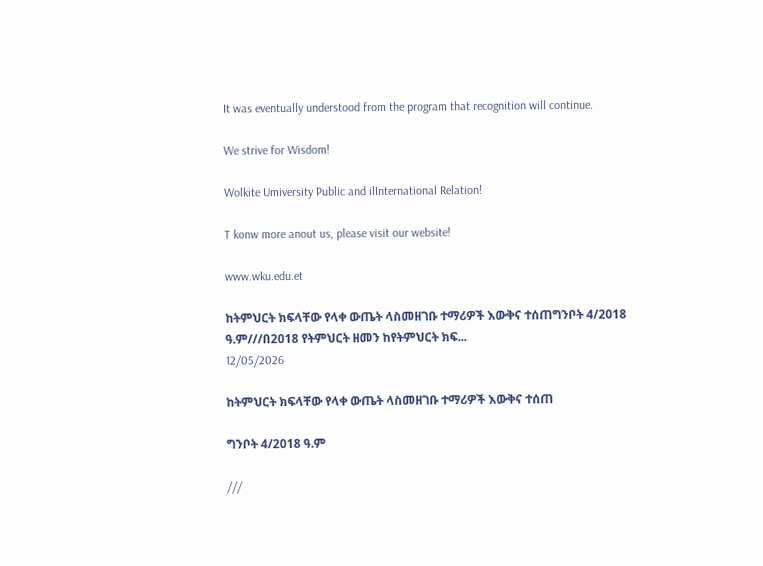It was eventually understood from the program that recognition will continue.

We strive for Wisdom!

Wolkite Umiversity Public and ilInternational Relation!

T konw more anout us, please visit our website!

www.wku.edu.et

ከትምህርት ክፍላቸው የላቀ ውጤት ላስመዘገቡ ተማሪዎች እውቅና ተሰጠግንቦት 4/2018 ዓ.ም///በ2018 የትምህርት ዘመን ከየትምህርት ክፍ...
12/05/2026

ከትምህርት ክፍላቸው የላቀ ውጤት ላስመዘገቡ ተማሪዎች እውቅና ተሰጠ

ግንቦት 4/2018 ዓ.ም

///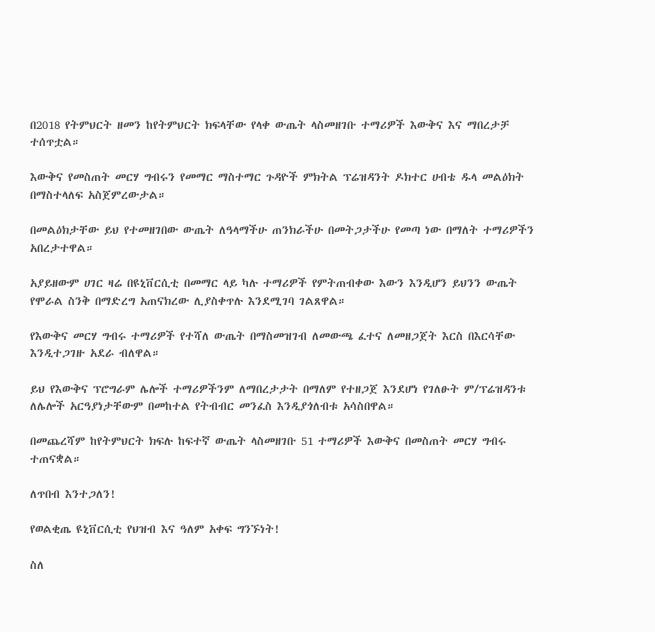በ2018 የትምህርት ዘመን ከየትምህርት ክፍላቸው የላቀ ውጤት ላስመዘገቡ ተማሪዎች እውቅና እና ማበረታቻ ተሰጥቷል።

እውቅና የመስጠት መርሃ ግብሩን የመማር ማስተማር ጉዳዮች ምክትል ፕሬዝዳንት ዶክተር ሀብቴ ዱላ መልዕክት በማስተላለፍ አስጀምረውታል።

በመልዕክታቸው ይህ የተመዘገበው ውጤት ለዓላማችሁ ጠንክራችሁ በመትጋታችሁ የመጣ ነው በማለት ተማሪዎችን አበረታተዋል።

አያይዘውም ሀገር ዛሬ በዩኒቨርሲቲ በመማር ላይ ካሉ ተማሪዎች የምትጠብቀው እውን እንዲሆን ይህንን ውጤት የሞራል ስንቅ በማድረግ አጠናክረው ሊያስቀጥሉ እንደሚገባ ገልጸዋል።

የእውቅና መርሃ ግብሩ ተማሪዎች የተሻለ ውጤት በማስመዝገብ ለመውጫ ፈተና ለመዘጋጀት እርስ በእርሳቸው እንዲተጋገዙ አደራ ብለዋል።

ይህ የእውቅና ፕሮግራም ሌሎች ተማሪዎችንም ለማበረታታት በማለም የተዘጋጀ እንደሆነ የገለፁት ም/ፕሬዝዳንቱ ለሌሎች አርዓያነታቸውም በመከተል የትብብር መንፈስ እንዲያጎለብቱ አሳስበዋል።

በመጨረሻም ከየትምህርት ክፍሉ ከፍተኛ ውጤት ላስመዘገቡ 51 ተማሪዎች እውቅና በመስጠት መርሃ ግብሩ ተጠናቋል።

ለጥበብ እንተጋለን!

የወልቂጤ ዩኒቨርሲቲ የህዝብ እና ዓለም አቀፍ ግንኙነት!

ስለ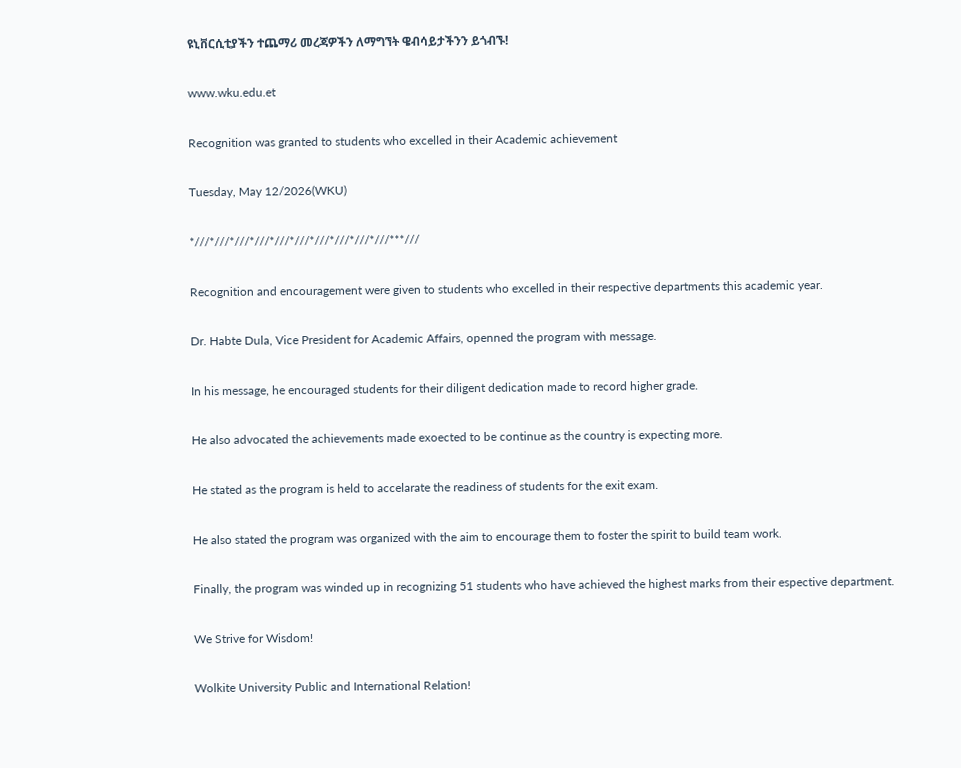ዩኒቨርሲቲያችን ተጨማሪ መረጃዎችን ለማግኘት ዌብሳይታችንን ይጎብኙ!

www.wku.edu.et

Recognition was granted to students who excelled in their Academic achievement

Tuesday, May 12/2026(WKU)

*///*///*///*///*///*///*///*///*///*///***///

Recognition and encouragement were given to students who excelled in their respective departments this academic year.

Dr. Habte Dula, Vice President for Academic Affairs, openned the program with message.

In his message, he encouraged students for their diligent dedication made to record higher grade.

He also advocated the achievements made exoected to be continue as the country is expecting more.

He stated as the program is held to accelarate the readiness of students for the exit exam.

He also stated the program was organized with the aim to encourage them to foster the spirit to build team work.

Finally, the program was winded up in recognizing 51 students who have achieved the highest marks from their espective department.

We Strive for Wisdom!

Wolkite University Public and International Relation!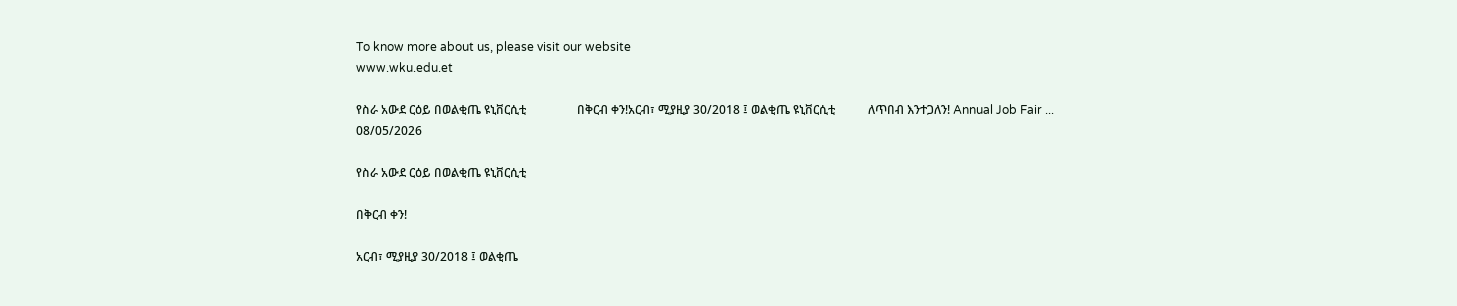To know more about us, please visit our website
www.wku.edu.et

የስራ አውደ ርዕይ በወልቂጤ ዩኒቨርሲቲ                 በቅርብ ቀን!አርብ፣ ሚያዚያ 30/2018 ፤ ወልቂጤ ዩኒቨርሲቲ           ለጥበብ እንተጋለን! Annual Job Fair ...
08/05/2026

የስራ አውደ ርዕይ በወልቂጤ ዩኒቨርሲቲ

በቅርብ ቀን!

አርብ፣ ሚያዚያ 30/2018 ፤ ወልቂጤ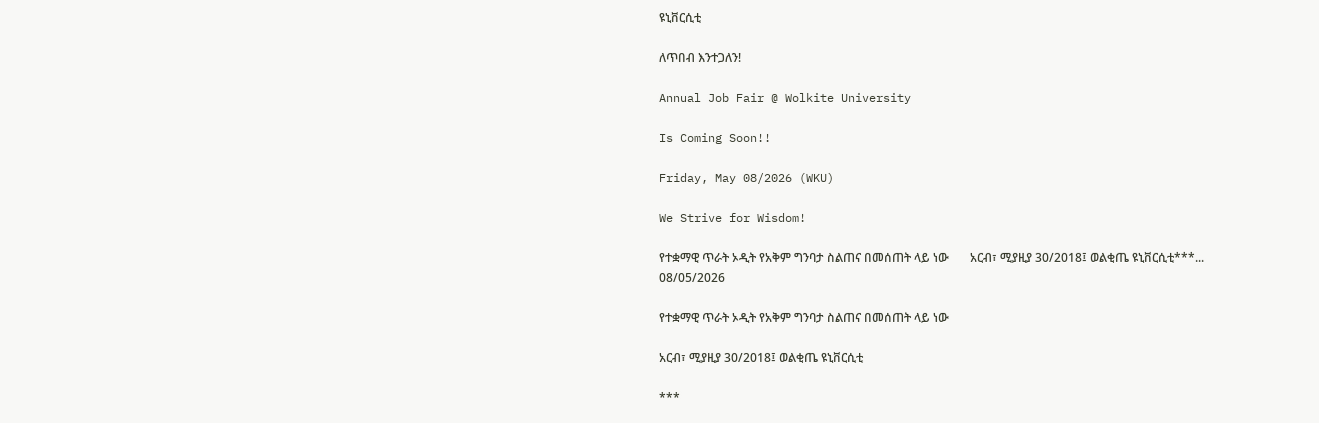ዩኒቨርሲቲ

ለጥበብ እንተጋለን!

Annual Job Fair @ Wolkite University

Is Coming Soon!!

Friday, May 08/2026 (WKU)

We Strive for Wisdom!

የተቋማዊ ጥራት ኦዲት የአቅም ግንባታ ስልጠና በመሰጠት ላይ ነው       አርብ፣ ሚያዚያ 30/2018፤ ወልቂጤ ዩኒቨርሲቲ***...
08/05/2026

የተቋማዊ ጥራት ኦዲት የአቅም ግንባታ ስልጠና በመሰጠት ላይ ነው

አርብ፣ ሚያዚያ 30/2018፤ ወልቂጤ ዩኒቨርሲቲ

***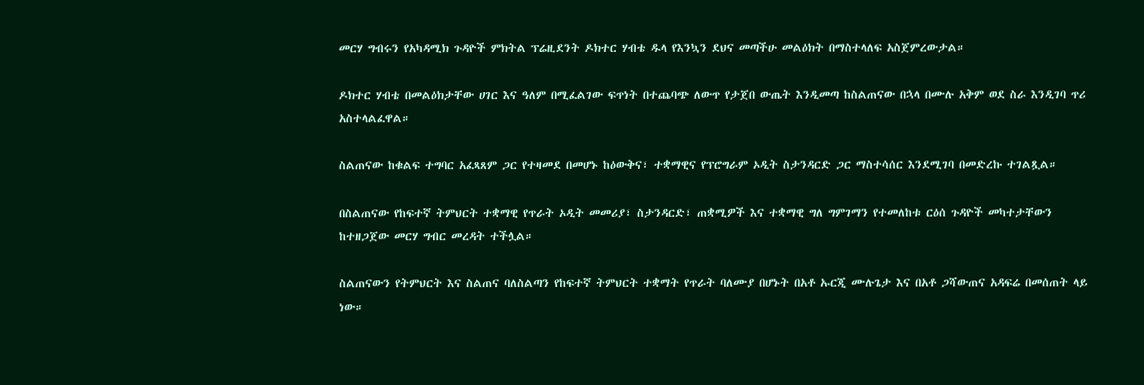መርሃ ግብሩን የአካዳሚክ ጉዳዮች ምክትል ፕሬዚደንት ዶክተር ሃብቴ ዱላ የእንኳን ደህና መጣችሁ መልዕክት በማስተላለፍ አስጀምረውታል።

ዶክተር ሃብቴ በመልዕክታቸው ሀገር እና ዓለም በሚፈልገው ፍጥነት በተጨባጭ ለውጥ የታጀበ ውጤት እንዲመጣ ከስልጠናው በኋላ በሙሉ አቅም ወደ ስራ እንዲገባ ጥሪ አስተላልፈዋል።

ስልጠናው ከቁልፍ ተግባር አፈጻጸም ጋር የተዛመደ በመሆኑ ከዕውቅና፣ ተቋማዊና የፕሮግራም ኦዲት ስታንዳርድ ጋር ማስተሳሰር እንደሚገባ በመድረኩ ተገልጿል።

በስልጠናው የከፍተኛ ትምህርት ተቋማዊ የጥራት ኦዲት መመሪያ፣ ስታንዳርድ፣ ጠቋሚዎች እና ተቋማዊ ግለ ግምገማን የተመለከቱ ርዕሰ ጉዳዮች መካተታቸውን ከተዘጋጀው መርሃ ግብር መረዳት ተችሏል።

ስልጠናውን የትምህርት እና ስልጠና ባለስልጣን የከፍተኛ ትምህርት ተቋማት የጥራት ባለሙያ በሆኑት በአቶ ኡርጂ ሙሉጌታ እና በአቶ ጋሻውጠና አዳፍሬ በመሰጠት ላይ ነው።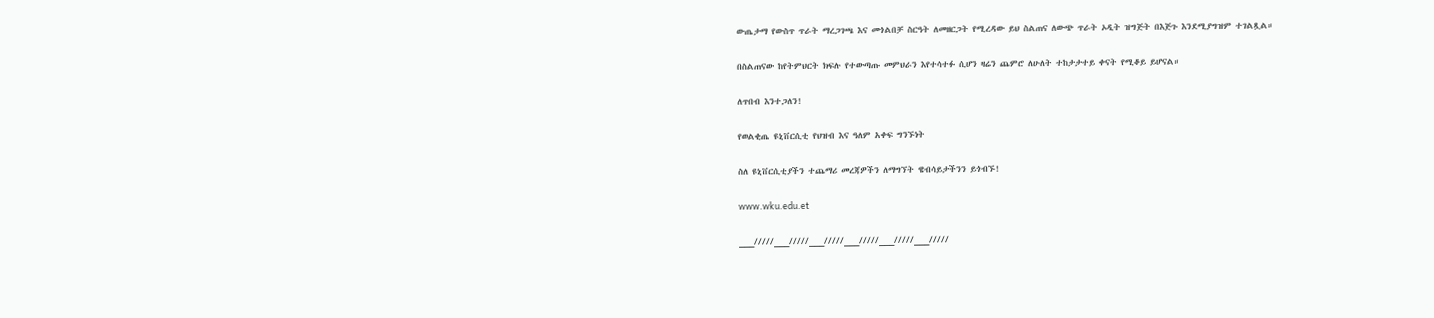ውጤታማ የውስጥ ጥራት ማረጋገጫ እና መጎልበቻ ስርዓት ለመዘርጋት የሚረዳው ይህ ስልጠና ለውጭ ጥራት ኦዲት ዝግጅት በእጅጉ እንደሚያግዝም ተገልጿል።

በስልጠናው ከየትምህርት ክፍሉ የተውጣጡ መምህራን እየተሳተፉ ሲሆን ዛሬን ጨምሮ ለሁለት ተከታታተይ ቀናት የሚቆይ ይሆናል።

ለጥበብ እንተጋለን!

የወልቂጤ ዩኒቨርሲቲ የህዝብ እና ዓለም አቀፍ ግንኙነት

ስለ ዩኒቨርሲቲያችን ተጨማሪ መረጃዎችን ለማግኘት ዌብሳይታችንን ይጎብኙ!

www.wku.edu.et

___/////___/////___/////___/////___/////___/////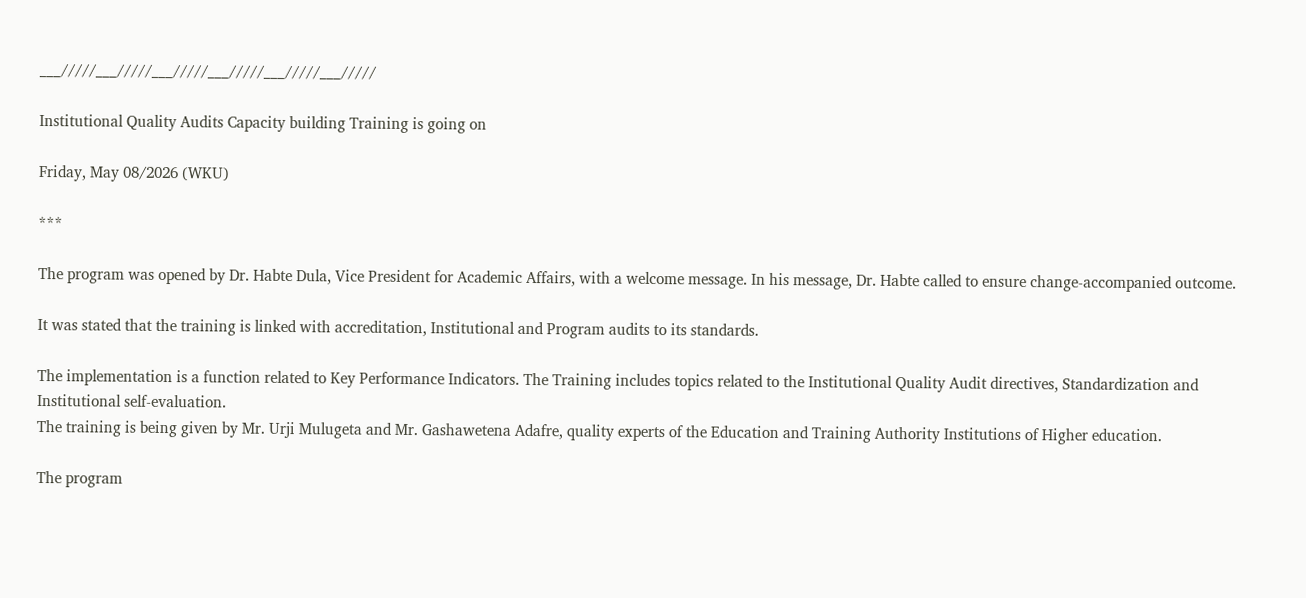___/////___/////___/////___/////___/////___/////

Institutional Quality Audits Capacity building Training is going on

Friday, May 08/2026 (WKU)

***

The program was opened by Dr. Habte Dula, Vice President for Academic Affairs, with a welcome message. In his message, Dr. Habte called to ensure change-accompanied outcome.

It was stated that the training is linked with accreditation, Institutional and Program audits to its standards.

The implementation is a function related to Key Performance Indicators. The Training includes topics related to the Institutional Quality Audit directives, Standardization and Institutional self-evaluation.
The training is being given by Mr. Urji Mulugeta and Mr. Gashawetena Adafre, quality experts of the Education and Training Authority Institutions of Higher education.

The program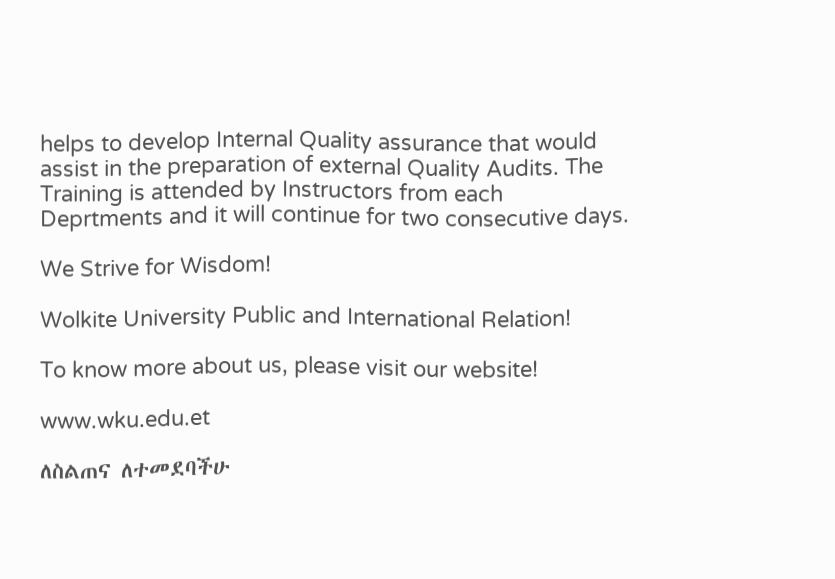helps to develop Internal Quality assurance that would assist in the preparation of external Quality Audits. The Training is attended by Instructors from each Deprtments and it will continue for two consecutive days.

We Strive for Wisdom!

Wolkite University Public and International Relation!

To know more about us, please visit our website!

www.wku.edu.et

ለስልጠና ለተመደባችሁ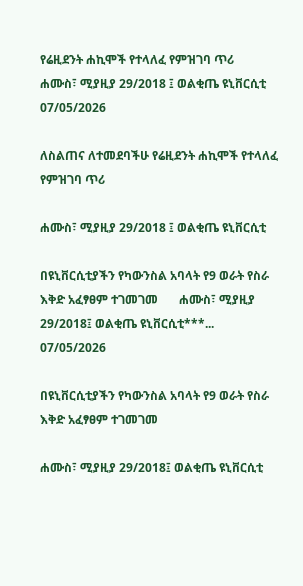የሬዚደንት ሐኪሞች የተላለፈ የምዝገባ ጥሪ        ሐሙስ፣ ሚያዚያ 29/2018 ፤ ወልቂጤ ዩኒቨርሲቲ
07/05/2026

ለስልጠና ለተመደባችሁ የሬዚደንት ሐኪሞች የተላለፈ የምዝገባ ጥሪ

ሐሙስ፣ ሚያዚያ 29/2018 ፤ ወልቂጤ ዩኒቨርሲቲ

በዩኒቨርሲቲያችን የካውንስል አባላት የ9 ወራት የስራ እቅድ አፈፃፀም ተገመገመ       ሐሙስ፣ ሚያዚያ 29/2018፤ ወልቂጤ ዩኒቨርሲቲ***...
07/05/2026

በዩኒቨርሲቲያችን የካውንስል አባላት የ9 ወራት የስራ እቅድ አፈፃፀም ተገመገመ

ሐሙስ፣ ሚያዚያ 29/2018፤ ወልቂጤ ዩኒቨርሲቲ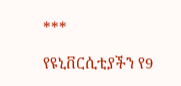***

የዩኒቨርሲቲያችን የ9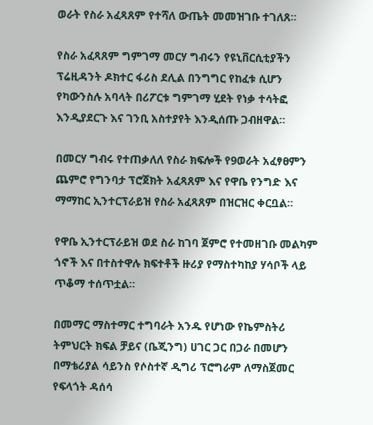ወራት የስራ አፈጻጸም የተሻለ ውጤት መመዝገቡ ተገለጸ።

የስራ አፈጻጸም ግምገማ መርሃ ግብሩን የዩኒቨርሲቲያችን ፕሬዚዳንት ዶክተር ፋሪስ ደሊል በንግግር የከፈቱ ሲሆን የካውንስሉ አባላት በሪፖርቱ ግምገማ ሂደት የነቃ ተሳትፎ እንዲያደርጉ እና ገንቢ አስተያየት እንዲሰጡ ጋብዘዋል።

በመርሃ ግብሩ የተጠቃለለ የስራ ክፍሎች የ9ወራት አፈፃፀምን ጨምሮ የግንባታ ፕሮጀክት አፈጻጸም እና የዋቤ የንግድ እና ማማከር ኢንተርፕራይዝ የስራ አፈጻጸም በዝርዝር ቀርቧል።

የዋቤ ኢንተርፕራይዝ ወደ ስራ ከገባ ጀምሮ የተመዘገቡ መልካም ጎኖች እና በተስተዋሉ ክፍተቶች ዙሪያ የማስተካከያ ሃሳቦች ላይ ጥቆማ ተሰጥቷል።

በመማር ማስተማር ተግባራት አንዱ የሆነው የኬምስትሪ ትምህርት ክፍል ቻይና (ቤጂንግ) ሀገር ጋር በጋራ በመሆን በማቴሪያል ሳይንስ የሶስተኛ ዲግሪ ፕሮግራም ለማስጀመር የፍላጎት ዳሰሳ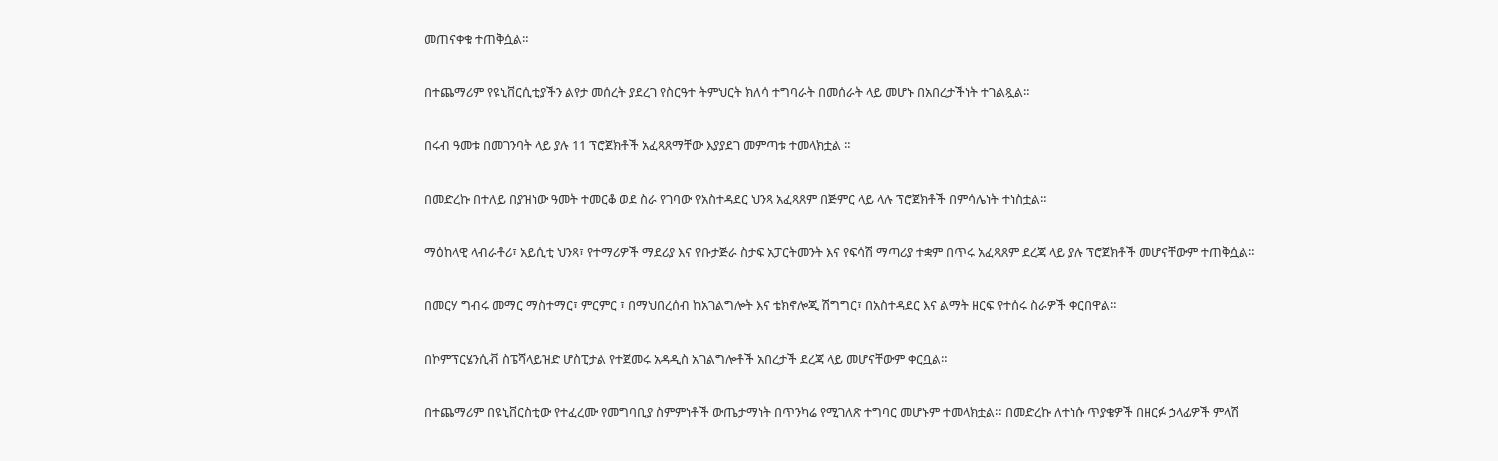መጠናቀቁ ተጠቅሷል።

በተጨማሪም የዩኒቨርሲቲያችን ልየታ መሰረት ያደረገ የስርዓተ ትምህርት ክለሳ ተግባራት በመሰራት ላይ መሆኑ በአበረታችነት ተገልጿል።

በሩብ ዓመቱ በመገንባት ላይ ያሉ 11 ፕሮጀክቶች አፈጻጸማቸው እያያደገ መምጣቱ ተመላክቷል ።

በመድረኩ በተለይ በያዝነው ዓመት ተመርቆ ወደ ስራ የገባው የአስተዳደር ህንጻ አፈጻጸም በጅምር ላይ ላሉ ፕሮጀክቶች በምሳሌነት ተነስቷል።

ማዕከላዊ ላብራቶሪ፣ አይሲቲ ህንጻ፣ የተማሪዎች ማደሪያ እና የቡታጅራ ስታፍ አፓርትመንት እና የፍሳሽ ማጣሪያ ተቋም በጥሩ አፈጻጸም ደረጃ ላይ ያሉ ፕሮጀክቶች መሆናቸውም ተጠቅሷል።

በመርሃ ግብሩ መማር ማስተማር፣ ምርምር ፣ በማህበረሰብ ከአገልግሎት እና ቴክኖሎጂ ሽግግር፣ በአስተዳደር እና ልማት ዘርፍ የተሰሩ ስራዎች ቀርበዋል።

በኮምፕርሄንሲቭ ስፔሻላይዝድ ሆስፒታል የተጀመሩ አዳዲስ አገልግሎቶች አበረታች ደረጃ ላይ መሆናቸውም ቀርቧል።

በተጨማሪም በዩኒቨርስቲው የተፈረሙ የመግባቢያ ስምምነቶች ውጤታማነት በጥንካሬ የሚገለጽ ተግባር መሆኑም ተመላክቷል። በመድረኩ ለተነሱ ጥያቄዎች በዘርፉ ኃላፊዎች ምላሽ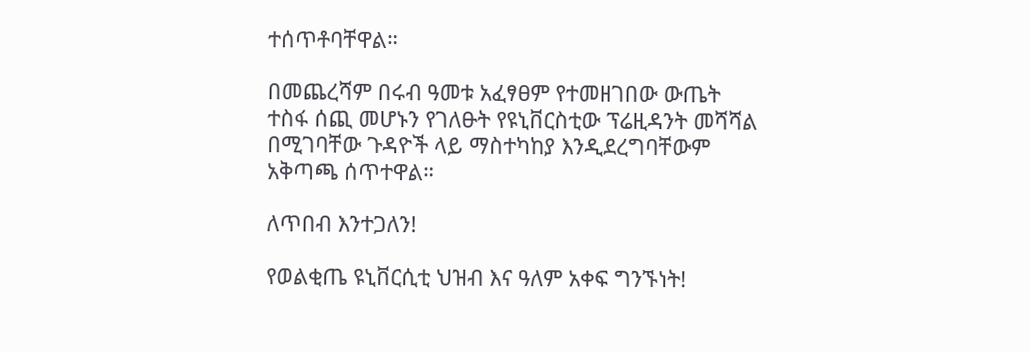ተሰጥቶባቸዋል።

በመጨረሻም በሩብ ዓመቱ አፈፃፀም የተመዘገበው ውጤት ተስፋ ሰጪ መሆኑን የገለፁት የዩኒቨርስቲው ፕሬዚዳንት መሻሻል በሚገባቸው ጉዳዮች ላይ ማስተካከያ እንዲደረግባቸውም አቅጣጫ ሰጥተዋል።

ለጥበብ እንተጋለን!

የወልቂጤ ዩኒቨርሲቲ ህዝብ እና ዓለም አቀፍ ግንኙነት!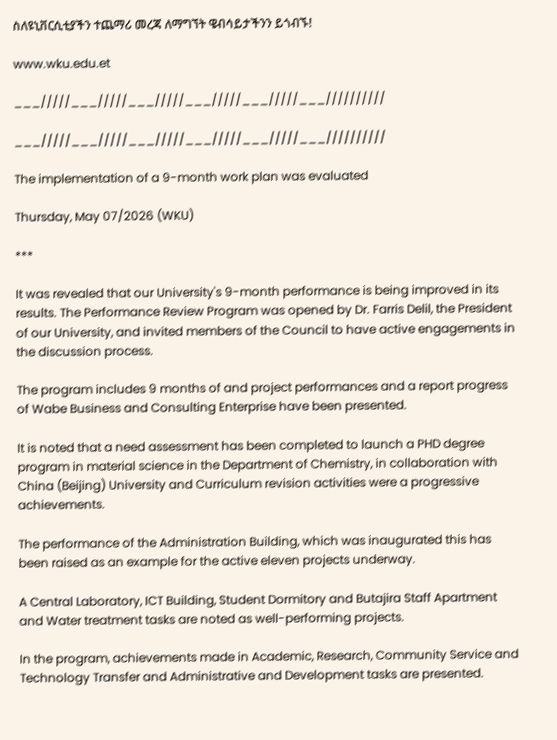ስለዩኒቨርሲቲያችን ተጨማሪ መረጃ ለማግኘት ዌብሳይታችንን ይጎብኙ!

www.wku.edu.et

___/////___/////___/////___/////___/////___//////////

___/////___/////___/////___/////___/////___//////////

The implementation of a 9-month work plan was evaluated

Thursday, May 07/2026 (WKU)

***

It was revealed that our University's 9-month performance is being improved in its results. The Performance Review Program was opened by Dr. Farris Delil, the President of our University, and invited members of the Council to have active engagements in the discussion process.

The program includes 9 months of and project performances and a report progress of Wabe Business and Consulting Enterprise have been presented.

It is noted that a need assessment has been completed to launch a PHD degree program in material science in the Department of Chemistry, in collaboration with China (Beijing) University and Curriculum revision activities were a progressive achievements.

The performance of the Administration Building, which was inaugurated this has been raised as an example for the active eleven projects underway.

A Central Laboratory, ICT Building, Student Dormitory and Butajira Staff Apartment and Water treatment tasks are noted as well-performing projects.

In the program, achievements made in Academic, Research, Community Service and Technology Transfer and Administrative and Development tasks are presented.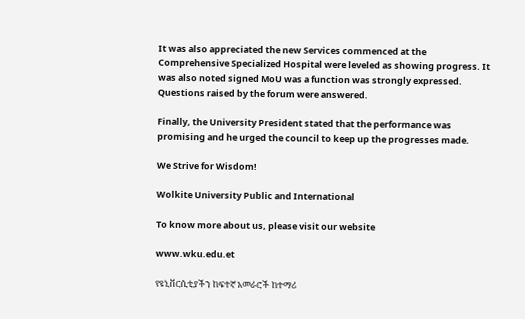It was also appreciated the new Services commenced at the Comprehensive Specialized Hospital were leveled as showing progress. It was also noted signed MoU was a function was strongly expressed. Questions raised by the forum were answered.

Finally, the University President stated that the performance was promising and he urged the council to keep up the progresses made.

We Strive for Wisdom!

Wolkite University Public and International

To know more about us, please visit our website

www.wku.edu.et

የዩኒቨርሲቲያችን ከፍተኛ አመራሮች ከተማሪ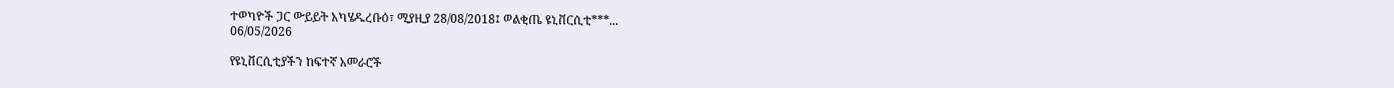ተወካዮች ጋር ውይይት አካሄዱረቡዕ፣ ሚያዚያ 28/08/2018፤ ወልቂጤ ዩኒቨርሲቲ***...
06/05/2026

የዩኒቨርሲቲያችን ከፍተኛ አመራሮች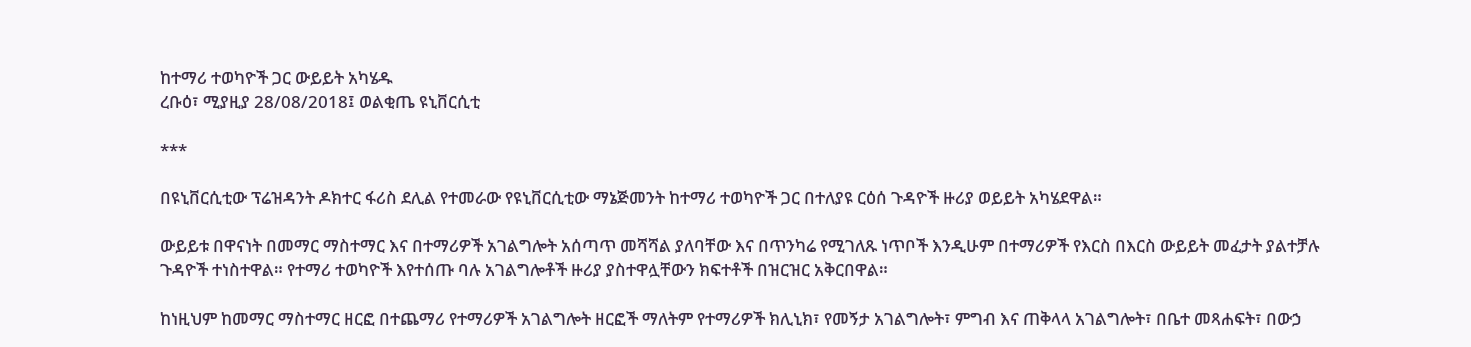ከተማሪ ተወካዮች ጋር ውይይት አካሄዱ
ረቡዕ፣ ሚያዚያ 28/08/2018፤ ወልቂጤ ዩኒቨርሲቲ

***

በዩኒቨርሲቲው ፕሬዝዳንት ዶክተር ፋሪስ ደሊል የተመራው የዩኒቨርሲቲው ማኔጅመንት ከተማሪ ተወካዮች ጋር በተለያዩ ርዕሰ ጉዳዮች ዙሪያ ወይይት አካሄደዋል።

ውይይቱ በዋናነት በመማር ማስተማር እና በተማሪዎች አገልግሎት አሰጣጥ መሻሻል ያለባቸው እና በጥንካሬ የሚገለጹ ነጥቦች እንዲሁም በተማሪዎች የእርስ በእርስ ውይይት መፈታት ያልተቻሉ ጉዳዮች ተነስተዋል። የተማሪ ተወካዮች እየተሰጡ ባሉ አገልግሎቶች ዙሪያ ያስተዋሏቸውን ክፍተቶች በዝርዝር አቅርበዋል።

ከነዚህም ከመማር ማስተማር ዘርፎ በተጨማሪ የተማሪዎች አገልግሎት ዘርፎች ማለትም የተማሪዎች ክሊኒክ፣ የመኝታ አገልግሎት፣ ምግብ እና ጠቅላላ አገልግሎት፣ በቤተ መጻሐፍት፣ በውኃ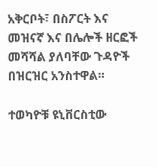አቅርቦት፣ በስፖርት እና መዝናኛ እና በሌሎች ዘርፎች መሻሻል ያለባቸው ጉዳዮች በዝርዝር አንስተዋል።

ተወካዮቹ ዩኒቨርስቲው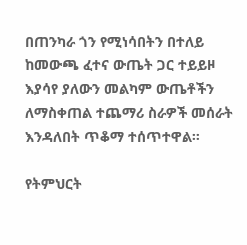በጠንካራ ጎን የሚነሳበትን በተለይ ከመውጫ ፈተና ውጤት ጋር ተይይዞ እያሳየ ያለውን መልካም ውጤቶችን ለማስቀጠል ተጨማሪ ስራዎች መሰራት እንዳለበት ጥቆማ ተሰጥተዋል።

የትምህርት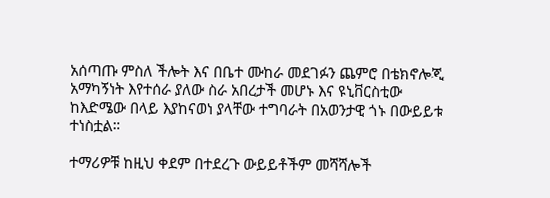አሰጣጡ ምስለ ችሎት እና በቤተ ሙከራ መደገፉን ጨምሮ በቴክኖሎጂ አማካኝነት እየተሰራ ያለው ስራ አበረታች መሆኑ እና ዩኒቨርስቲው ከእድሜው በላይ እያከናወነ ያላቸው ተግባራት በአወንታዊ ጎኑ በውይይቱ ተነስቷል።

ተማሪዎቹ ከዚህ ቀደም በተደረጉ ውይይቶችም መሻሻሎች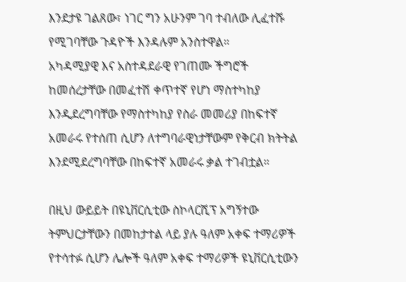እንደታዩ ገልጸው፣ ነገር ግን አሁንም ገባ ተብለው ሊፈተሹ የሚገባቸው ጉዳዮች እንዳሉም አንስተዋል።
አካዳሚያዊ እና አስተዳደራዊ የገጠሙ ችግሮች ከመሰረታቸው በመፈተሽ ቀጥተኛ የሆነ ማስተካከያ እንዲደረግባቸው የማስተካከያ የስራ መመሪያ በከፍተኛ አመራሩ የተሰጠ ሲሆን ለተግባራዊነታቸውም የቅርብ ክትትል እንደሚደረግባቸው በከፍተኛ አመራሩ ቃል ተገብቷል።

በዚህ ውይይት በዩኒቨርሲቲው ስኮላርሺፕ አግኝተው ትምህርታቸውን በመከታተል ላይ ያሉ ዓለም አቀፍ ተማሪዎች የተሳተፉ ሲሆን ሌሎች ዓለም አቀፍ ተማሪዎች ዩኒቨርሲቲውን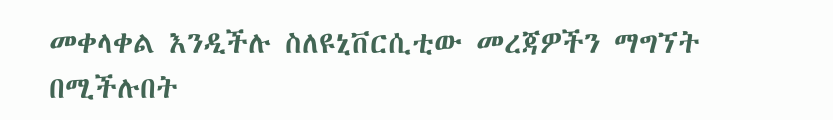መቀላቀል እንዲችሉ ስለዩኒቨርሲቲው መረጃዎችን ማግኘት በሚችሉበት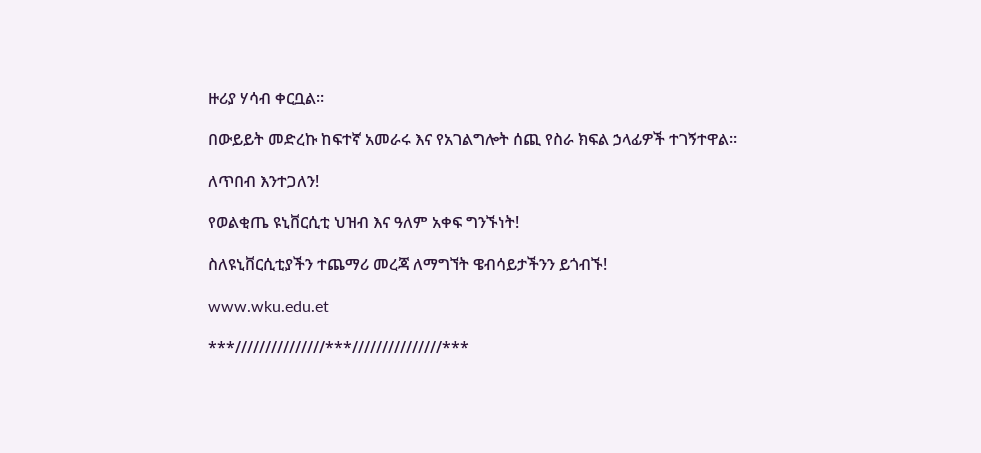ዙሪያ ሃሳብ ቀርቧል።

በውይይት መድረኩ ከፍተኛ አመራሩ እና የአገልግሎት ሰጪ የስራ ክፍል ኃላፊዎች ተገኝተዋል።

ለጥበብ እንተጋለን!

የወልቂጤ ዩኒቨርሲቲ ህዝብ እና ዓለም አቀፍ ግንኙነት!

ስለዩኒቨርሲቲያችን ተጨማሪ መረጃ ለማግኘት ዌብሳይታችንን ይጎብኙ!

www.wku.edu.et

***///////////////***///////////////***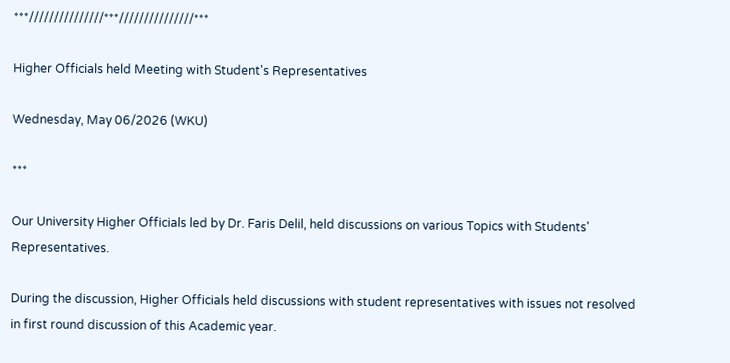***///////////////***///////////////***

Higher Officials held Meeting with Student's Representatives

Wednesday, May 06/2026 (WKU)

***

Our University Higher Officials led by Dr. Faris Delil, held discussions on various Topics with Students' Representatives.

During the discussion, Higher Officials held discussions with student representatives with issues not resolved in first round discussion of this Academic year.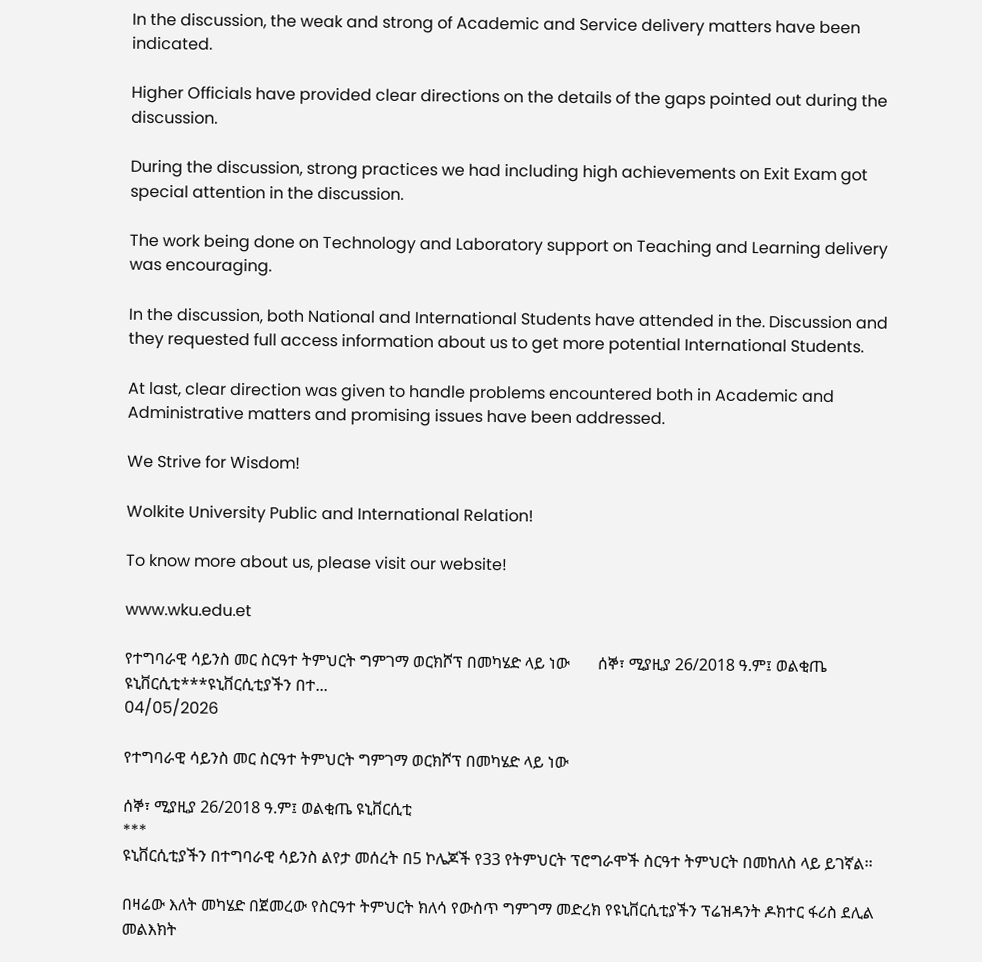In the discussion, the weak and strong of Academic and Service delivery matters have been indicated.

Higher Officials have provided clear directions on the details of the gaps pointed out during the discussion.

During the discussion, strong practices we had including high achievements on Exit Exam got special attention in the discussion.

The work being done on Technology and Laboratory support on Teaching and Learning delivery was encouraging.

In the discussion, both National and International Students have attended in the. Discussion and they requested full access information about us to get more potential International Students.

At last, clear direction was given to handle problems encountered both in Academic and Administrative matters and promising issues have been addressed.

We Strive for Wisdom!

Wolkite University Public and International Relation!

To know more about us, please visit our website!

www.wku.edu.et

የተግባራዊ ሳይንስ መር ስርዓተ ትምህርት ግምገማ ወርክሾፕ በመካሄድ ላይ ነው       ሰኞ፣ ሚያዚያ 26/2018 ዓ.ም፤ ወልቂጤ ዩኒቨርሲቲ***ዩኒቨርሲቲያችን በተ...
04/05/2026

የተግባራዊ ሳይንስ መር ስርዓተ ትምህርት ግምገማ ወርክሾፕ በመካሄድ ላይ ነው

ሰኞ፣ ሚያዚያ 26/2018 ዓ.ም፤ ወልቂጤ ዩኒቨርሲቲ
***
ዩኒቨርሲቲያችን በተግባራዊ ሳይንስ ልየታ መሰረት በ5 ኮሌጆች የ33 የትምህርት ፕሮግራሞች ስርዓተ ትምህርት በመከለስ ላይ ይገኛል፡፡

በዛሬው እለት መካሄድ በጀመረው የስርዓተ ትምህርት ክለሳ የውስጥ ግምገማ መድረክ የዩኒቨርሲቲያችን ፕሬዝዳንት ዶክተር ፋሪስ ደሊል መልእክት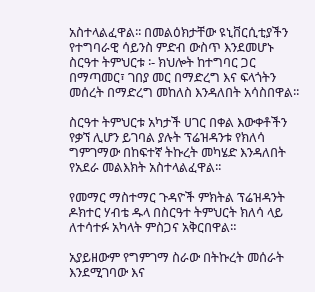አስተላልፈዋል፡፡ በመልዕክታቸው ዩኒቨርሲቲያችን የተግባራዊ ሳይንስ ምድብ ውስጥ እንደመሆኑ ስርዓተ ትምህርቱ ፡- ክህሎት ከተግባር ጋር በማጣመር፣ ገበያ መር በማድረግ እና ፍላጎትን መሰረት በማድረግ መከለስ እንዳለበት አሳስበዋል፡፡

ስርዓተ ትምህርቱ አካታች ሀገር በቀል እውቀቶችን የቃኘ ሊሆን ይገባል ያሉት ፕሬዝዳንቱ የክለሳ ግምገማው በከፍተኛ ትኩረት መካሄድ እንዳለበት የአደራ መልእክት አስተላልፈዋል፡፡

የመማር ማስተማር ጉዳዮች ምክትል ፕሬዝዳንት ዶክተር ሃብቴ ዱላ በስርዓተ ትምህርት ክለሳ ላይ ለተሳተፉ አካላት ምስጋና አቅርበዋል።

አያይዘውም የግምገማ ስራው በትኩረት መሰራት እንደሚገባው እና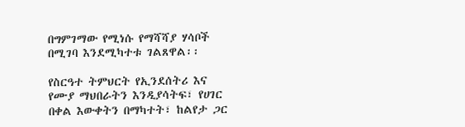በግምገማው የሚነሱ የማሻሻያ ሃሳቦች በሚገባ እንደሚካተቱ ገልጸዋል፡፡

የስርዓተ ትምህርት የኢንደሰትሪ እና የሙያ ማህበራትን እንዲያሳትፍ፣ የሀገር በቀል እውቀትን በማካተት፣ ከልየታ ጋር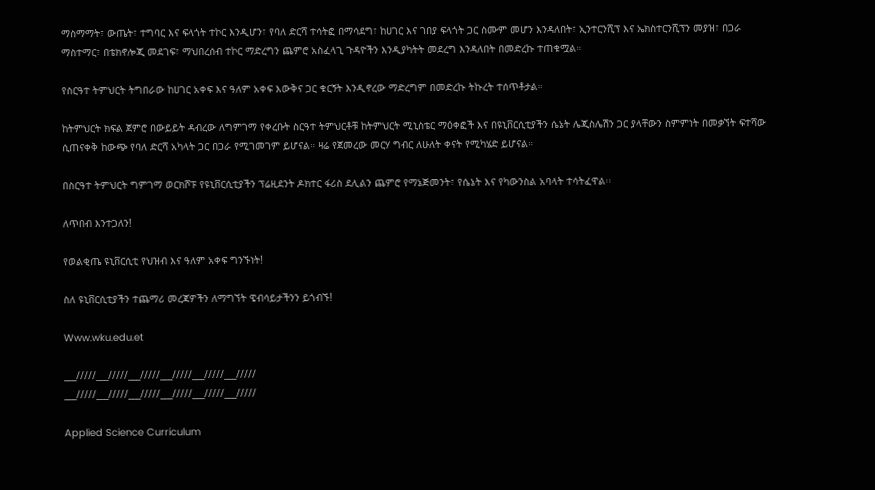ማስማማት፣ ውጤት፣ ተግባር እና ፍላጎት ተኮር እንዲሆን፣ የባለ ድርሻ ተሳትፎ በማሳደግ፣ ከሀገር እና ገበያ ፍላጎት ጋር ስሙም መሆን እንዳለበት፣ ኢንተርንሺፕ እና ኤክስተርንሺፕን መያዝ፣ በጋራ ማስተማር፣ በቴክኖሎጂ መደገፍ፣ ማህበረሰብ ተኮር ማድረግን ጨምሮ አስፈላጊ ጉዳዮችን እንዲያካትት መደረግ እንዳለበት በመድረኩ ተጠቁሟል።

የስርዓተ ትምህርት ትግበራው ከሀገር አቀፍ እና ዓለም አቀፍ እውቅና ጋር ቁርኝት እንዲኖረው ማድረግም በመድረኩ ትኩረት ተሰጥቶታል።

ከትምህርት ክፍል ጀምሮ በውይይት ዳብረው ለግምገማ የቀረቡት ስርዓተ ትምህርቶቹ ከትምህርት ሚኒስቴር ማዕቀፎች እና በዩኒቨርሲቲያችን ሴኔት ሌጂስሌሽን ጋር ያላቸውን ስምምነት በመቃኘት ፍተሻው ሲጠናቀቅ ከውጭ የባለ ድርሻ አካላት ጋር በጋራ የሚገመገም ይሆናል። ዛሬ የጀመረው መርሃ ግብር ለሁለት ቀናት የሚካሄድ ይሆናል።

በስርዓተ ትምህርት ግምገማ ወርክሾፑ የዩኒቨርሲቲያችን ፕሬዚደንት ዶክተር ፋሪስ ደሊልን ጨምሮ የማኔጅመንት፣ የሴኔት እና የካውንስል አባላት ተሳትፈዋል፡፡

ለጥበብ እንተጋለን!

የወልቂጤ ዩኒቨርሲቲ የህዝብ እና ዓለም አቀፍ ግንኙነት!

ስለ ዩኒቨርሲቲያችን ተጨማሪ መረጃዎችን ለማግኘት ዌብሳይታችንን ይጎብኙ!

Www.wku.edu.et

___/////___/////___/////___/////___/////___/////
___/////___/////___/////___/////___/////___/////

Applied Science Curriculum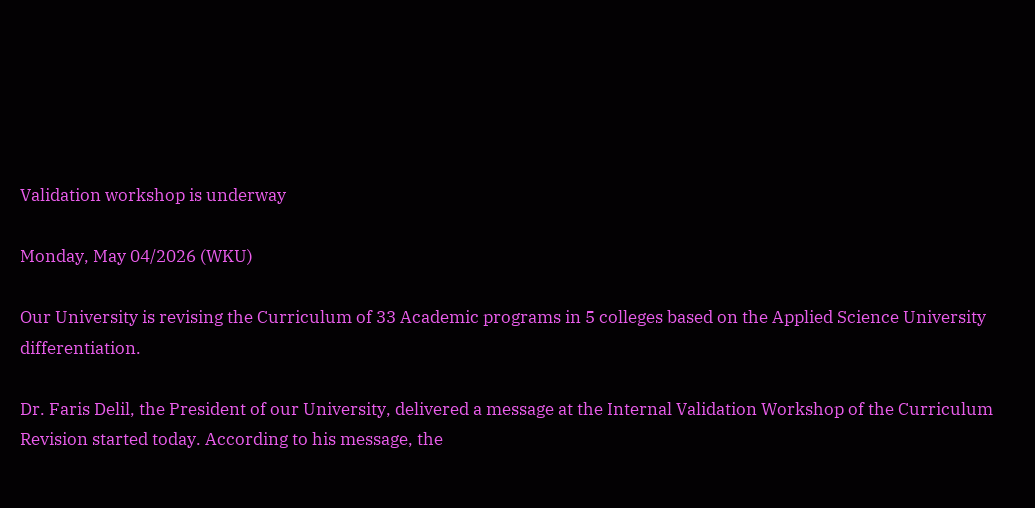Validation workshop is underway

Monday, May 04/2026 (WKU)

Our University is revising the Curriculum of 33 Academic programs in 5 colleges based on the Applied Science University differentiation.

Dr. Faris Delil, the President of our University, delivered a message at the Internal Validation Workshop of the Curriculum Revision started today. According to his message, the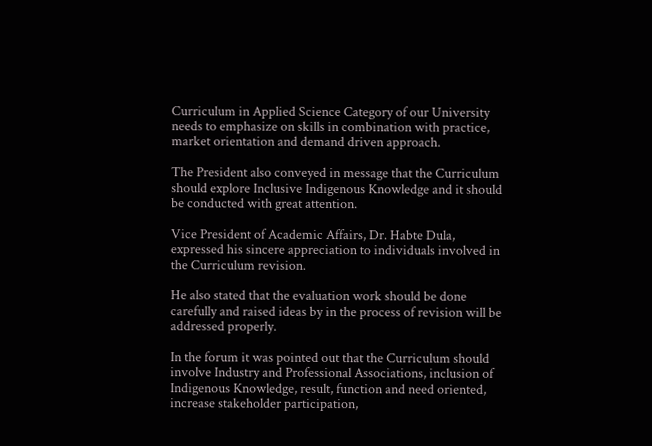Curriculum in Applied Science Category of our University needs to emphasize on skills in combination with practice, market orientation and demand driven approach.

The President also conveyed in message that the Curriculum should explore Inclusive Indigenous Knowledge and it should be conducted with great attention.

Vice President of Academic Affairs, Dr. Habte Dula, expressed his sincere appreciation to individuals involved in the Curriculum revision.

He also stated that the evaluation work should be done carefully and raised ideas by in the process of revision will be addressed properly.

In the forum it was pointed out that the Curriculum should involve Industry and Professional Associations, inclusion of Indigenous Knowledge, result, function and need oriented, increase stakeholder participation,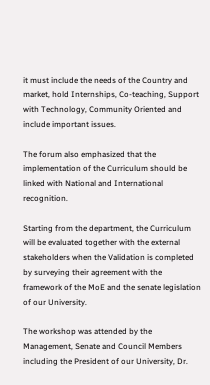it must include the needs of the Country and market, hold Internships, Co-teaching, Support with Technology, Community Oriented and include important issues.

The forum also emphasized that the implementation of the Curriculum should be linked with National and International recognition.

Starting from the department, the Curriculum will be evaluated together with the external stakeholders when the Validation is completed by surveying their agreement with the framework of the MoE and the senate legislation of our University.

The workshop was attended by the Management, Senate and Council Members including the President of our University, Dr.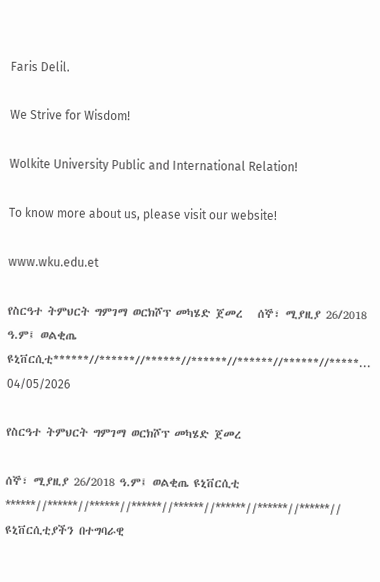Faris Delil.

We Strive for Wisdom!

Wolkite University Public and International Relation!

To know more about us, please visit our website!

www.wku.edu.et

የስርዓተ ትምህርት ግምገማ ወርክሾፕ መካሄድ ጀመረ   ሰኞ፣ ሚያዚያ 26/2018 ዓ.ም፤ ወልቂጤ ዩኒቨርሲቲ******//******//******//******//******//******//*****...
04/05/2026

የስርዓተ ትምህርት ግምገማ ወርክሾፕ መካሄድ ጀመረ

ሰኞ፣ ሚያዚያ 26/2018 ዓ.ም፤ ወልቂጤ ዩኒቨርሲቲ
******//******//******//******//******//******//******//******//
ዩኒቨርሲቲያችን በተግባራዊ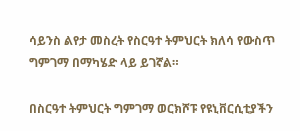ሳይንስ ልየታ መስረት የስርዓተ ትምህርት ክለሳ የውስጥ ግምገማ በማካሄድ ላይ ይገኛል።

በስርዓተ ትምህርት ግምገማ ወርክሾፑ የዩኒቨርሲቲያችን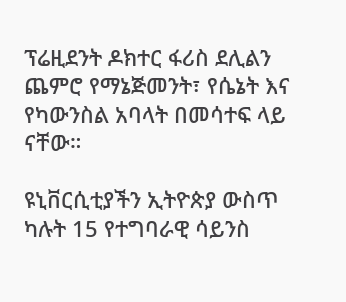ፕሬዚደንት ዶክተር ፋሪስ ደሊልን ጨምሮ የማኔጅመንት፣ የሴኔት እና የካውንስል አባላት በመሳተፍ ላይ ናቸው።

ዩኒቨርሲቲያችን ኢትዮጵያ ውስጥ ካሉት 15 የተግባራዊ ሳይንስ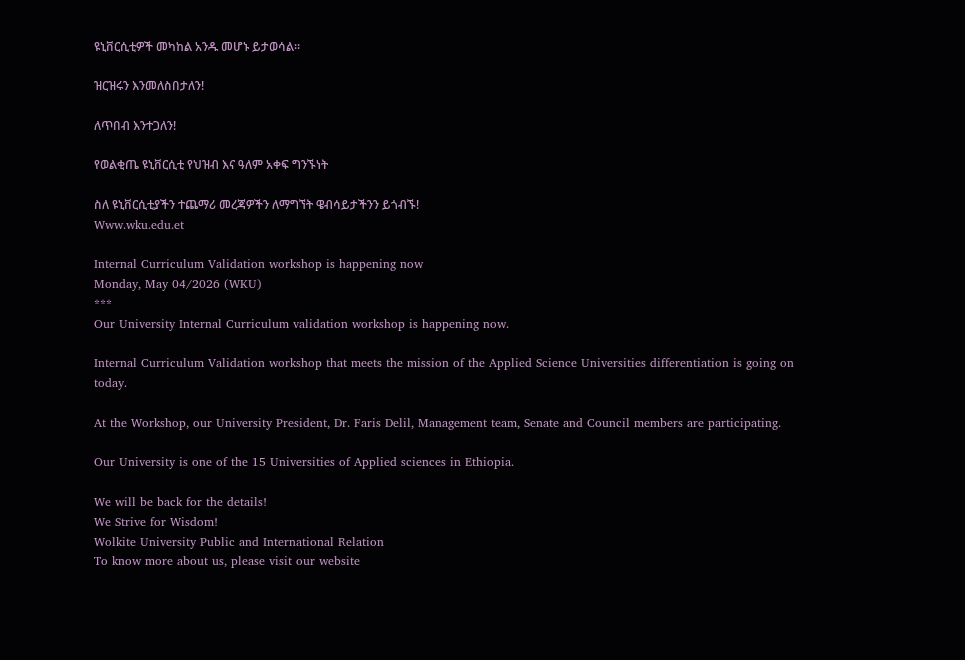ዩኒቨርሲቲዎች መካከል አንዱ መሆኑ ይታወሳል።

ዝርዝሩን እንመለስበታለን!

ለጥበብ እንተጋለን!

የወልቂጤ ዩኒቨርሲቲ የህዝብ እና ዓለም አቀፍ ግንኙነት

ስለ ዩኒቨርሲቲያችን ተጨማሪ መረጃዎችን ለማግኘት ዌብሳይታችንን ይጎብኙ!
Www.wku.edu.et

Internal Curriculum Validation workshop is happening now
Monday, May 04/2026 (WKU)
***
Our University Internal Curriculum validation workshop is happening now.

Internal Curriculum Validation workshop that meets the mission of the Applied Science Universities differentiation is going on today.

At the Workshop, our University President, Dr. Faris Delil, Management team, Senate and Council members are participating.

Our University is one of the 15 Universities of Applied sciences in Ethiopia.

We will be back for the details!
We Strive for Wisdom!
Wolkite University Public and International Relation
To know more about us, please visit our website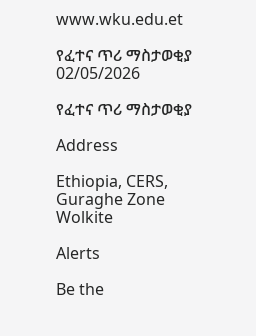www.wku.edu.et

የፈተና ጥሪ ማስታወቂያ
02/05/2026

የፈተና ጥሪ ማስታወቂያ

Address

Ethiopia, CERS, Guraghe Zone
Wolkite

Alerts

Be the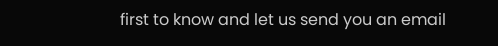first to know and let us send you an email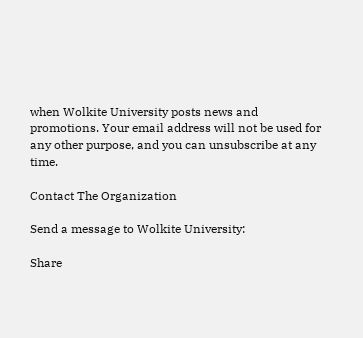when Wolkite University posts news and promotions. Your email address will not be used for any other purpose, and you can unsubscribe at any time.

Contact The Organization

Send a message to Wolkite University:

Share